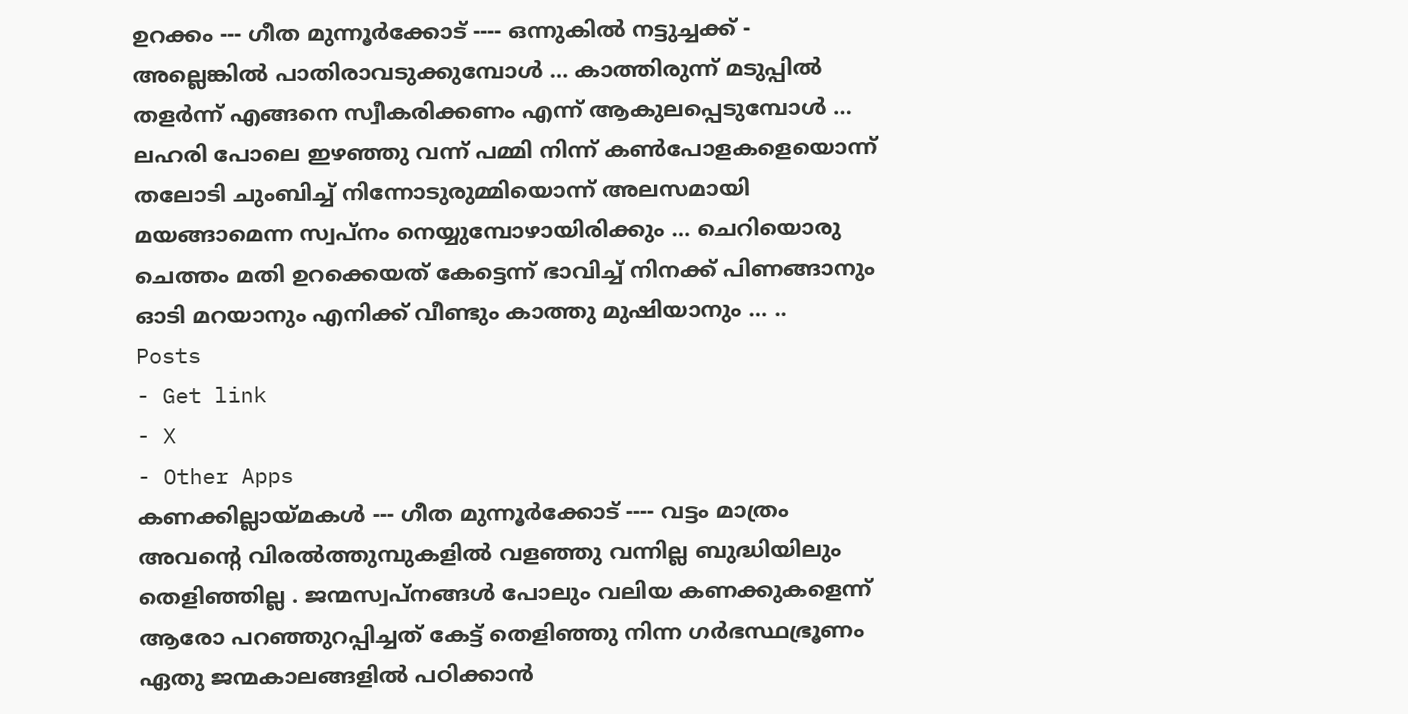ഉറക്കം --- ഗീത മുന്നൂർക്കോട് ---- ഒന്നുകിൽ നട്ടുച്ചക്ക് - അല്ലെങ്കിൽ പാതിരാവടുക്കുമ്പോൾ … കാത്തിരുന്ന് മടുപ്പിൽ തളർന്ന് എങ്ങനെ സ്വീകരിക്കണം എന്ന് ആകുലപ്പെടുമ്പോൾ … ലഹരി പോലെ ഇഴഞ്ഞു വന്ന് പമ്മി നിന്ന് കൺപോളകളെയൊന്ന് തലോടി ചുംബിച്ച് നിന്നോടുരുമ്മിയൊന്ന് അലസമായി മയങ്ങാമെന്ന സ്വപ്നം നെയ്യുമ്പോഴായിരിക്കും … ചെറിയൊരു ചെത്തം മതി ഉറക്കെയത് കേട്ടെന്ന് ഭാവിച്ച് നിനക്ക് പിണങ്ങാനും ഓടി മറയാനും എനിക്ക് വീണ്ടും കാത്തു മുഷിയാനും … ..
Posts
- Get link
- X
- Other Apps
കണക്കില്ലായ്മകൾ --- ഗീത മുന്നൂർക്കോട് ---- വട്ടം മാത്രം അവന്റെ വിരൽത്തുമ്പുകളിൽ വളഞ്ഞു വന്നില്ല ബുദ്ധിയിലും തെളിഞ്ഞില്ല . ജന്മസ്വപ്നങ്ങൾ പോലും വലിയ കണക്കുകളെന്ന് ആരോ പറഞ്ഞുറപ്പിച്ചത് കേട്ട് തെളിഞ്ഞു നിന്ന ഗർഭസ്ഥഭ്രൂണം ഏതു ജന്മകാലങ്ങളിൽ പഠിക്കാൻ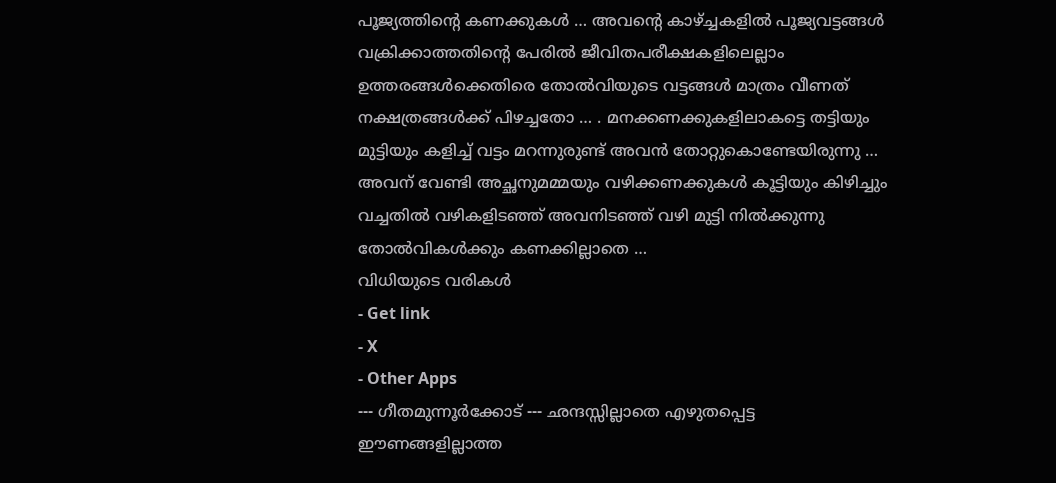പൂജ്യത്തിന്റെ കണക്കുകൾ … അവന്റെ കാഴ്ച്ചകളിൽ പൂജ്യവട്ടങ്ങൾ വക്രിക്കാത്തതിന്റെ പേരിൽ ജീവിതപരീക്ഷകളിലെല്ലാം ഉത്തരങ്ങൾക്കെതിരെ തോൽവിയുടെ വട്ടങ്ങൾ മാത്രം വീണത് നക്ഷത്രങ്ങൾക്ക് പിഴച്ചതോ … . മനക്കണക്കുകളിലാകട്ടെ തട്ടിയും മുട്ടിയും കളിച്ച് വട്ടം മറന്നുരുണ്ട് അവൻ തോറ്റുകൊണ്ടേയിരുന്നു … അവന് വേണ്ടി അച്ഛനുമമ്മയും വഴിക്കണക്കുകൾ കൂട്ടിയും കിഴിച്ചും വച്ചതിൽ വഴികളിടഞ്ഞ് അവനിടഞ്ഞ് വഴി മുട്ടി നിൽക്കുന്നു തോൽവികൾക്കും കണക്കില്ലാതെ …
വിധിയുടെ വരികൾ
- Get link
- X
- Other Apps
--- ഗീതമുന്നൂർക്കോട് --- ഛന്ദസ്സില്ലാതെ എഴുതപ്പെട്ട ഈണങ്ങളില്ലാത്ത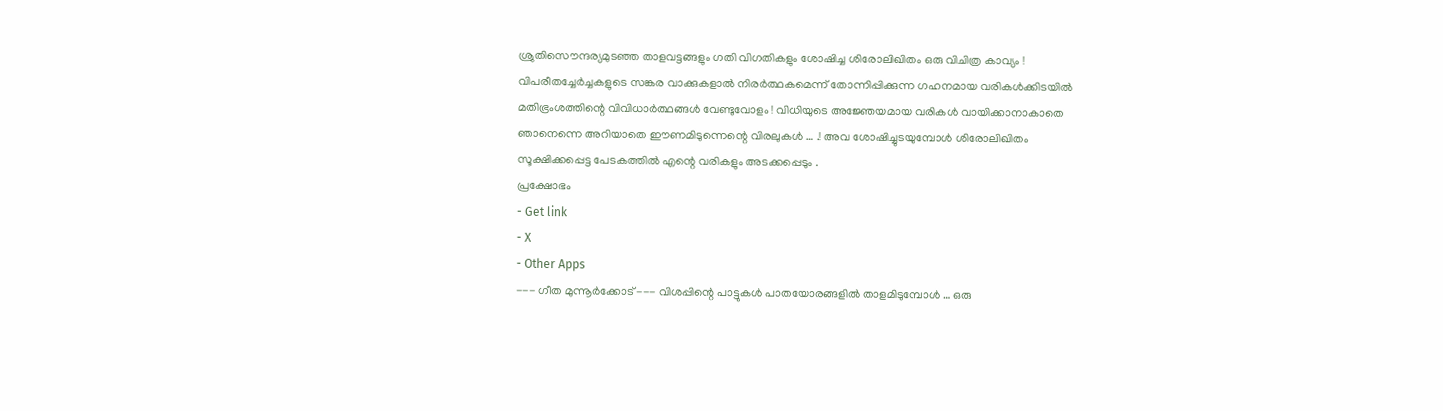ശ്രുതിസൌന്ദര്യമുടഞ്ഞ താളവട്ടങ്ങളും ഗതി വിഗതികളും ശോഷിച്ച ശിരോലിഖിതം ഒരു വിചിത്ര കാവ്യം ! വിപരീതച്ചേർച്ചകളുടെ സങ്കര വാക്കുകളാൽ നിരർത്ഥകമെന്ന് തോന്നിപ്പിക്കുന്ന ഗഹനമായ വരികൾക്കിടയിൽ മതിഭ്രംശത്തിന്റെ വിവിധാർത്ഥങ്ങൾ വേണ്ടുവോളം ! വിധിയുടെ അജ്ഞേയമായ വരികൾ വായിക്കാനാകാതെ ഞാനെന്നെ അറിയാതെ ഈണമിടുന്നെന്റെ വിരലുകൾ … .! അവ ശോഷിച്ചുടയുമ്പോൾ ശിരോലിഖിതം സൂക്ഷിക്കപ്പെട്ട പേടകത്തിൽ എന്റെ വരികളും അടക്കപ്പെടും .
പ്രക്ഷോഭം
- Get link
- X
- Other Apps
--- ഗീത മുന്നൂർക്കോട് --- വിശപ്പിന്റെ പാട്ടുകൾ പാതയോരങ്ങളിൽ താളമിടുമ്പോൾ … ഒരു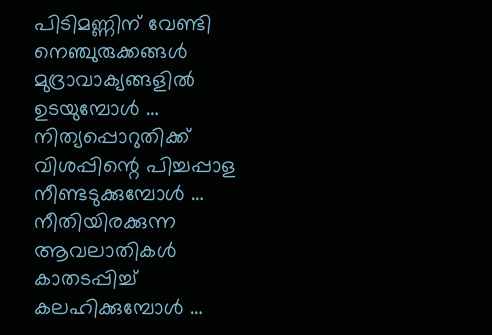പിടിമണ്ണിന് വേണ്ടി നെഞ്ചുരുക്കങ്ങൾ മുദ്രാവാക്യങ്ങളിൽ ഉടയുമ്പോൾ … നിത്യപ്പൊറുതിക്ക് വിശപ്പിന്റെ പിച്ചപ്പാള നീണ്ടടുക്കുമ്പോൾ … നീതിയിരക്കുന്ന ആവലാതികൾ കാതടപ്പിച്ച് കലഹിക്കുമ്പോൾ …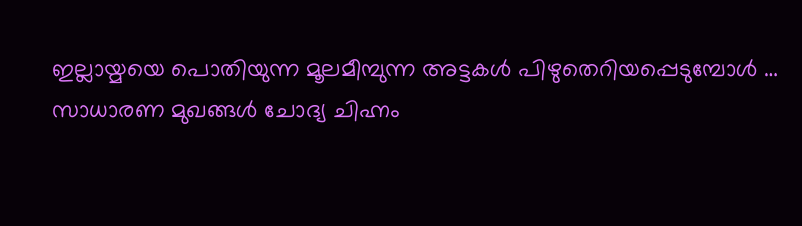ഇല്ലായ്മയെ പൊതിയുന്ന മൂലമീമ്പുന്ന അട്ടകൾ പിഴുതെറിയപ്പെടുമ്പോൾ … സാധാരണ മുഖങ്ങൾ ചോദ്യ ചിഹ്നം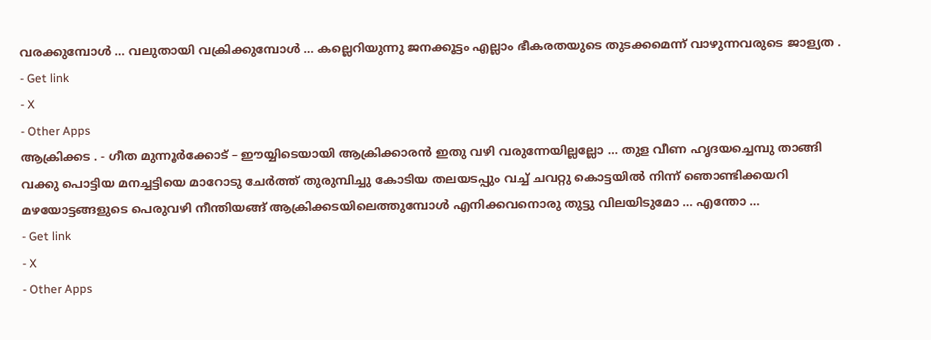വരക്കുമ്പോൾ … വലുതായി വക്രിക്കുമ്പോൾ … കല്ലെറിയുന്നു ജനക്കൂട്ടം എല്ലാം ഭീകരതയുടെ തുടക്കമെന്ന് വാഴുന്നവരുടെ ജാള്യത .
- Get link
- X
- Other Apps
ആക്രിക്കട . - ഗീത മുന്നൂർക്കോട് – ഈയ്യിടെയായി ആക്രിക്കാരൻ ഇതു വഴി വരുന്നേയില്ലല്ലോ … തുള വീണ ഹൃദയച്ചെമ്പു താങ്ങി വക്കു പൊട്ടിയ മനച്ചട്ടിയെ മാറോടു ചേർത്ത് തുരുമ്പിച്ചു കോടിയ തലയടപ്പും വച്ച് ചവറ്റു കൊട്ടയിൽ നിന്ന് ഞൊണ്ടിക്കയറി മഴയോട്ടങ്ങളുടെ പെരുവഴി നീന്തിയങ്ങ് ആക്രിക്കടയിലെത്തുമ്പോൾ എനിക്കവനൊരു തുട്ടു വിലയിടുമോ … എന്തോ …
- Get link
- X
- Other Apps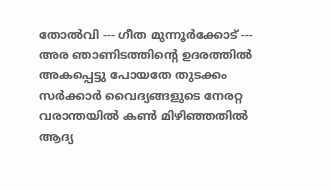തോൽവി --- ഗീത മുന്നൂർക്കോട് --- അര ഞാണിടത്തിന്റെ ഉദരത്തിൽ അകപ്പെട്ടു പോയതേ തുടക്കം സർക്കാർ വൈദ്യങ്ങളുടെ നേരറ്റ വരാന്തയിൽ കൺ മിഴിഞ്ഞതിൽ ആദ്യ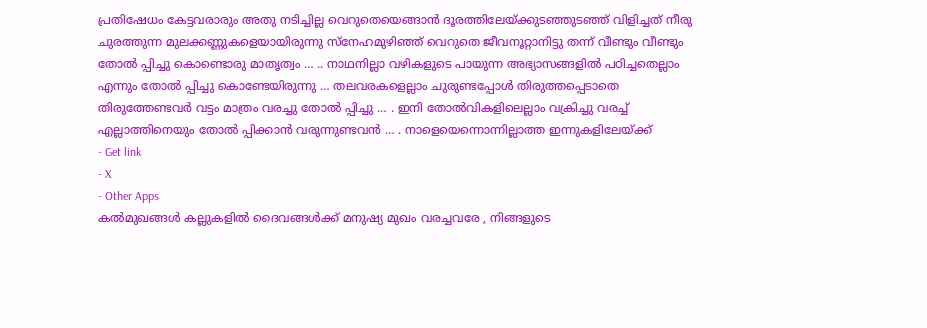പ്രതിഷേധം കേട്ടവരാരും അതു നടിച്ചില്ല വെറുതെയെങ്ങാൻ ദൂരത്തിലേയ്ക്കുടഞ്ഞുടഞ്ഞ് വിളിച്ചത് നീരു ചുരത്തുന്ന മുലക്കണ്ണുകളെയായിരുന്നു സ്നേഹമുഴിഞ്ഞ് വെറുതെ ജീവനൂറ്റാനിട്ടു തന്ന് വീണ്ടും വീണ്ടും തോൽ പ്പിച്ചു കൊണ്ടൊരു മാതൃത്വം … .. നാഥനില്ലാ വഴികളുടെ പായുന്ന അഭ്യാസങ്ങളിൽ പഠിച്ചതെല്ലാം എന്നും തോൽ പ്പിച്ചു കൊണ്ടേയിരുന്നു … തലവരകളെല്ലാം ചുരുണ്ടപ്പോൾ തിരുത്തപ്പെടാതെ തിരുത്തേണ്ടവർ വട്ടം മാത്രം വരച്ചു തോൽ പ്പിച്ചു … . ഇനി തോൽവികളിലെല്ലാം വക്രിച്ചു വരച്ച് എല്ലാത്തിനെയും തോൽ പ്പിക്കാൻ വരുന്നുണ്ടവൻ … . നാളെയെന്നൊന്നില്ലാത്ത ഇന്നുകളിലേയ്ക്ക്
- Get link
- X
- Other Apps
കൽമുഖങ്ങൾ കല്ലുകളിൽ ദൈവങ്ങൾക്ക് മനുഷ്യ മുഖം വരച്ചവരേ , നിങ്ങളുടെ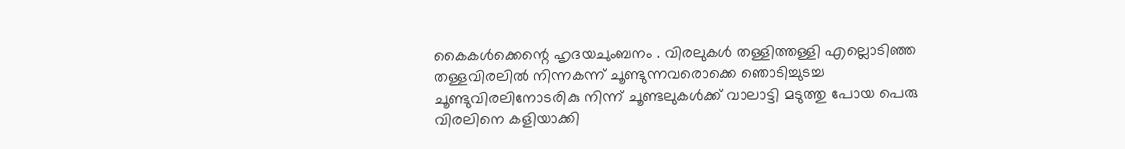കൈകൾക്കെന്റെ ഹൃദയചുംബനം . വിരലുകൾ തള്ളിത്തള്ളി എല്ലൊടിഞ്ഞ തള്ളവിരലിൽ നിന്നകന്ന് ചൂണ്ടുന്നവരൊക്കെ ഞൊടിച്ചുടച്ച ചൂണ്ടുവിരലിനോടരികു നിന്ന് ചൂണ്ടലുകൾക്ക് വാലാട്ടി മടുത്തു പോയ പെരു വിരലിനെ കളിയാക്കി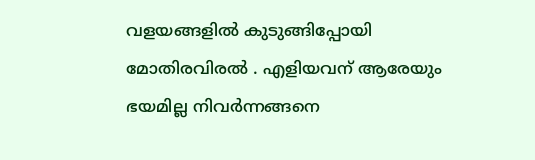വളയങ്ങളിൽ കുടുങ്ങിപ്പോയി മോതിരവിരൽ . എളിയവന് ആരേയും ഭയമില്ല നിവർന്നങ്ങനെ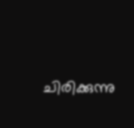ചിരിക്കുന്നു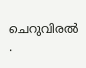ചെറുവിരൽ .